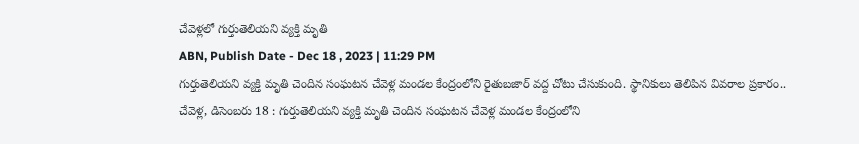చేవెళ్లలో గుర్తుతెలియని వ్యక్తి మృతి
ABN, Publish Date - Dec 18 , 2023 | 11:29 PM
గుర్తుతెలియని వ్యక్తి మృతి చెందిన సంఘటన చేవెళ్ల మండల కేంద్రంలోని రైతుబజార్ వద్ద చోటు చేసుకుంది. స్థానికులు తెలిపిన వివరాల ప్రకారం..
చేవెళ్ల, డిసెంబరు 18 : గుర్తుతెలియని వ్యక్తి మృతి చెందిన సంఘటన చేవెళ్ల మండల కేంద్రంలోని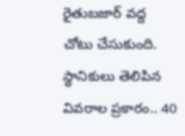రైతుబజార్ వద్ద చోటు చేసుకుంది. స్థానికులు తెలిపిన వివరాల ప్రకారం.. 40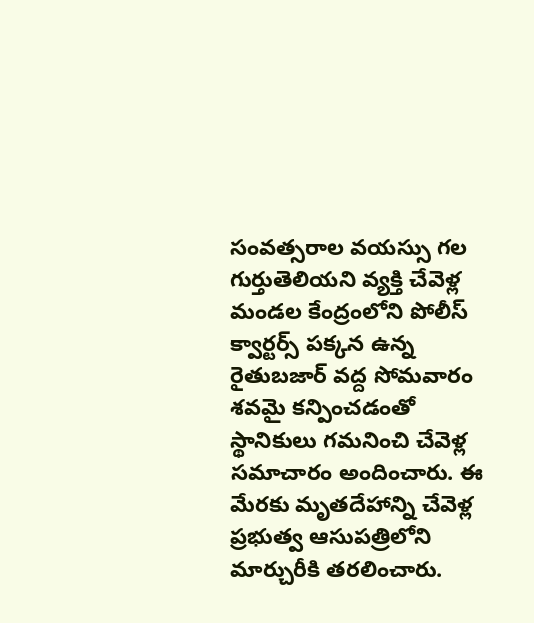సంవత్సరాల వయస్సు గల గుర్తుతెలియని వ్యక్తి చేవెళ్ల మండల కేంద్రంలోని పోలీస్ క్వార్టర్స్ పక్కన ఉన్న రైతుబజార్ వద్ద సోమవారం శవమై కన్పించడంతో స్థానికులు గమనించి చేవెళ్ల సమాచారం అందించారు. ఈ మేరకు మృతదేహాన్ని చేవెళ్ల ప్రభుత్వ ఆసుపత్రిలోని మార్చురీకి తరలించారు.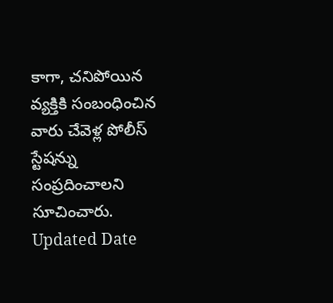కాగా, చనిపోయిన వ్యక్తికి సంబంధించిన వారు చేవెళ్ల పోలీస్ స్టేషన్ను సంప్రదించాలని సూచించారు.
Updated Date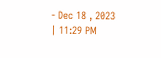- Dec 18 , 2023 | 11:29 PM